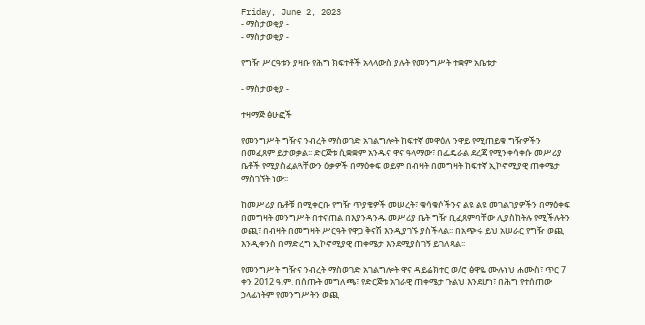Friday, June 2, 2023
- ማስታወቂያ -
- ማስታወቂያ -

የግዥ ሥርዓቱን ያዛቡ የሕግ ክፍተቶች አላላውስ ያሉት የመንግሥት ተቋም አቤቱታ

- ማስታወቂያ -

ተዛማጅ ፅሁፎች

የመንግሥት ግዥና ንብረት ማስወገድ አገልግሎት ከፍተኛ መዋዕለ ንዋይ የሚጠይቁ ግዥዎችን በመፈጸም ይታወቃል፡፡ ድርጅቱ ሲቋቋም አንዱና ዋና ዓላማው፣ በፌዴራል ደረጃ የሚንቀሳቀሱ መሥሪያ ቤቶች የሚያስፈልጓቸውን ዕቃዎች በማዕቀፍ ወይም በብዛት በመግዛት ከፍተኛ ኢኮኖሚያዊ ጠቀሜታ ማስገኘት ነው፡፡

ከመሥሪያ ቤቶቹ በሚቀርቡ የግዥ ጥያቄዎች መሠረት፣ ቁሳቁሶችንና ልዩ ልዩ መገልገያዎችን በማዕቀፍ በመግዛት መንግሥት በተናጠል በእያንዳንዱ መሥሪያ ቤት ግዥ ቢፈጸምባቸው ሊያስከትሉ የሚችሉትን ወጪ፣ በብዛት በመግዛት ሥርዓት የዋጋ ቅናሽ እንዲያገኙ ያስችላል፡፡ በአጭሩ ይህ አሠራር የግዥ ወጪ እንዲቀንስ በማድረግ ኢኮኖሚያዊ ጠቀሜታ እንደሚያስገኝ ይገለጻል፡፡

የመንግሥት ግዥና ንብረት ማስወገድ አገልግሎት ዋና ዳይሬክተር ወ/ሮ ፅዋዬ ሙሉነህ ሐሙስ፣ ጥር 7 ቀን 2012 ዓ.ም. በሰጡት መግለጫ፣ የድርጅቱ አገራዊ ጠቀሜታ ጉልህ እንደሆነ፣ በሕግ የተሰጠው ኃላፊነትም የመንግሥትን ወጪ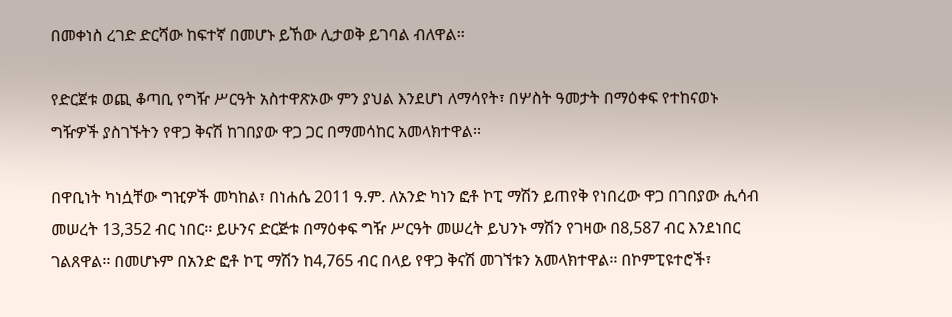በመቀነስ ረገድ ድርሻው ከፍተኛ በመሆኑ ይኸው ሊታወቅ ይገባል ብለዋል፡፡

የድርጀቱ ወጪ ቆጣቢ የግዥ ሥርዓት አስተዋጽኦው ምን ያህል እንደሆነ ለማሳየት፣ በሦስት ዓመታት በማዕቀፍ የተከናወኑ ግዥዎች ያስገኙትን የዋጋ ቅናሽ ከገበያው ዋጋ ጋር በማመሳከር አመላክተዋል፡፡

በዋቢነት ካነሷቸው ግዢዎች መካከል፣ በነሐሴ 2011 ዓ.ም. ለአንድ ካነን ፎቶ ኮፒ ማሽን ይጠየቅ የነበረው ዋጋ በገበያው ሒሳብ መሠረት 13,352 ብር ነበር፡፡ ይሁንና ድርጅቱ በማዕቀፍ ግዥ ሥርዓት መሠረት ይህንኑ ማሽን የገዛው በ8,587 ብር እንደነበር ገልጸዋል፡፡ በመሆኑም በአንድ ፎቶ ኮፒ ማሽን ከ4,765 ብር በላይ የዋጋ ቅናሽ መገኘቱን አመላክተዋል፡፡ በኮምፒዩተሮች፣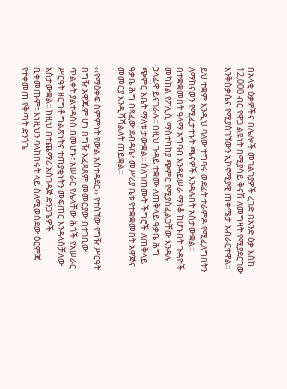በአላቂ ዕቃዎችና በሌሎች መገልገያዎች ረገድ በአንድ ዕቃ እስከ 12,000 ብር የዋጋ ልዩነት በሚያሳይ ቅናሽ ለመግዛት የሚያደርገው እንቅስቃሴና የሚያስገኘውን ኢኮኖሚያዊ ጠቀሜታ አብራርተዋል፡፡

ይህ ተቋም እንዲህ ባለው ተግባሩ ወደፊት ተራምዶ የሚፈለግበትን ለማከናወን የሚፈታተኑት ጫናዎች እንዳሉበት አስታውቋል፡፡ በተቋቋመበት ዓላማ አግባብ እንዳይሠራ ማነቆ ከሆኑበት ጉዳዮች መካከል የፖሊሲ ማስተካከያ ጭምር የሚያስፈልጋቸው እንዳሉ ኃላፊዋ ይናገራሉ፡፡ በዚህ ጉዳይ ተቋሙ ለጠቅላይ ዓቃቤ ሕግ ጭምር አቤት ማለቱ ታውቋል፡፡ ስለገጠሙት ችግሮች ለጠቅላይ ዓቃቤ ሕግ በጻፈው ደብዳቤ፣ መሥሪያ ቤቱ የተቋቋመበት አዋጅና መመርያ እንዲሻሻልለት ጠይቋል፡፡

‹‹የማዕቀፍ ስምምነት የውል አስተዳደር›› የተሰኘው የግዥ ሥርዓት በግዥ አዋጁም ሆነ በግዥ አፈጻጸም መመርያው በተገቢው ጥልቀት ያልተዳሰሰ በመሆኑ፣ አሠራር የሌላቸው ሕጎች የአሠራር ሥርዓት ዘርግቶ ግልጽነትና ተጠያቂነትን መፍጠር እንዳላስቻለው አስታውቋል፡፡ ከዚህ በተጨማሪ አስገዳጅ ድንጋጌዎች ቢቀመጡም፣ እነዚህን ባላከበሩት ላይ ስለሚወሰደው ዕርምጃ የተቀመጠ የቅጣት ድንጎጌ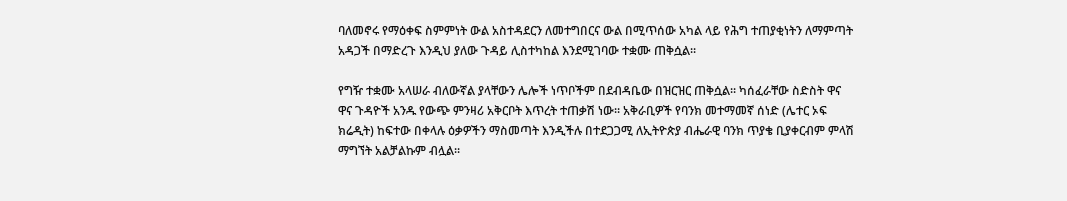ባለመኖሩ የማዕቀፍ ስምምነት ውል አስተዳደርን ለመተግበርና ውል በሚጥሰው አካል ላይ የሕግ ተጠያቂነትን ለማምጣት አዳጋች በማድረጉ እንዲህ ያለው ጉዳይ ሊስተካከል እንደሚገባው ተቋሙ ጠቅሷል፡፡

የግዥ ተቋሙ አላሠራ ብለውኛል ያላቸውን ሌሎች ነጥቦችም በደብዳቤው በዝርዝር ጠቅሷል፡፡ ካሰፈራቸው ስድስት ዋና ዋና ጉዳዮች አንዱ የውጭ ምንዛሪ አቅርቦት እጥረት ተጠቃሽ ነው፡፡ አቅራቢዎች የባንክ መተማመኛ ሰነድ (ሌተር ኦፍ ክሬዲት) ከፍተው በቀላሉ ዕቃዎችን ማስመጣት እንዲችሉ በተደጋጋሚ ለኢትዮጵያ ብሔራዊ ባንክ ጥያቄ ቢያቀርብም ምላሽ ማግኘት አልቻልኩም ብሏል፡፡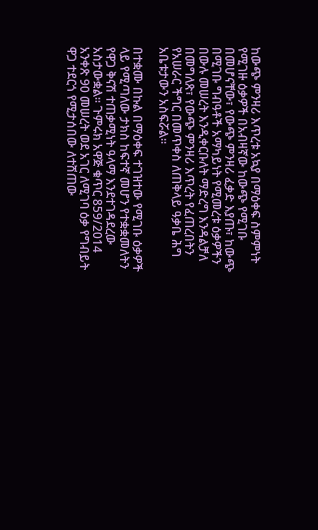ከውጭ ምንዛሪ እጥረቱ አኳያ በማዕቀፍ ስምምነት የሚገዙ ዕቃዎች በአብዛኛው ከውጭ የሚገቡ በመሆናቸው፣ የውጭ ምንዛሪ ፈቃድ እያጡ፣ ከውጭ በሚገቡ ግብዓቶች አማካይነት የሚመረቱ ዕቃዎችን በውሉ መሠረት እንዲቀርቡለት ማድረግ እንዳልቻለ በመግለጽ፣ የውጭ ምንዛሪ እጥረት የፈጠረበትን የአሠራር ችግር በመጥቀስ ለጠቅላይ ዓቃቤ ሕግ አቤቱታውን አስፍሯል፡፡

በተቋሙ በኩል በማዕቀፍ ተገዝተው የሚገቡ ዕቃዎች ላይ የሚጣለው ታክስ ከፍተኛ መሆን የተቋቋመለትን የዋጋ ቅናሽ ተጠቃሚነት ዓላማ እንደተገዳደረው አስታውቋል፡፡ ጉምሩክ አዋጅ ቁጥር 859/2014 አንቀጽ 90 መሠረት ወደ አገር ለሚገባ ዕቃ የግብይት ዋጋ ተደርጎ የሚታሰበው ለተሸጠው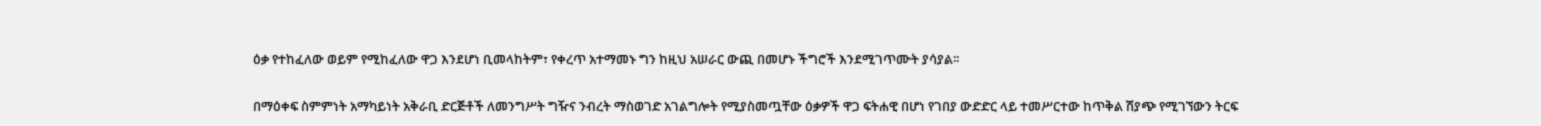ዕቃ የተከፈለው ወይም የሚከፈለው ዋጋ እንደሆነ ቢመላከትም፣ የቀረጥ አተማመኑ ግን ከዚህ አሠራር ውጪ በመሆኑ ችግሮች እንደሚገጥሙት ያሳያል፡፡

በማዕቀፍ ስምምነት አማካይነት አቅራቢ ድርጅቶች ለመንግሥት ግዥና ንብረት ማስወገድ አገልግሎት የሚያስመጧቸው ዕቃዎች ዋጋ ፍትሐዊ በሆነ የገበያ ውድድር ላይ ተመሥርተው ከጥቅል ሽያጭ የሚገኘውን ትርፍ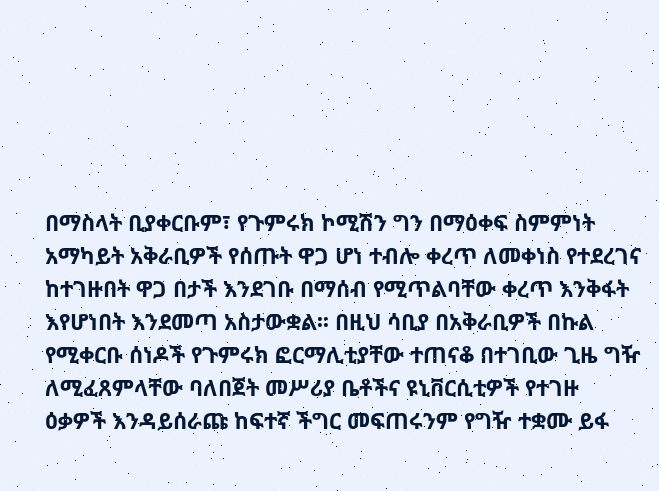በማስላት ቢያቀርቡም፣ የጉምሩክ ኮሚሽን ግን በማዕቀፍ ስምምነት አማካይት አቅራቢዎች የሰጡት ዋጋ ሆነ ተብሎ ቀረጥ ለመቀነስ የተደረገና ከተገዙበት ዋጋ በታች እንደገቡ በማሰብ የሚጥልባቸው ቀረጥ እንቅፋት እየሆነበት እንደመጣ አስታውቋል፡፡ በዚህ ሳቢያ በአቅራቢዎች በኩል የሚቀርቡ ሰነዶች የጉምሩክ ፎርማሊቲያቸው ተጠናቆ በተገቢው ጊዜ ግዥ ለሚፈጸምላቸው ባለበጀት መሥሪያ ቤቶችና ዩኒቨርሲቲዎች የተገዙ ዕቃዎች እንዳይሰራጩ ከፍተኛ ችግር መፍጠሩንም የግዥ ተቋሙ ይፋ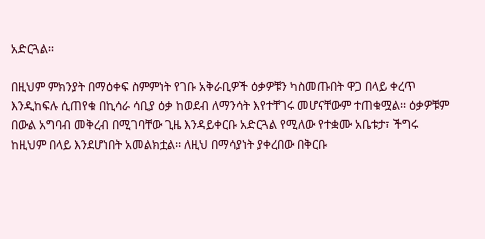አድርጓል፡፡

በዚህም ምክንያት በማዕቀፍ ስምምነት የገቡ አቅራቢዎች ዕቃዎቹን ካስመጡበት ዋጋ በላይ ቀረጥ እንዲከፍሉ ሲጠየቁ በኪሳራ ሳቢያ ዕቃ ከወደብ ለማንሳት እየተቸገሩ መሆናቸውም ተጠቁሟል፡፡ ዕቃዎቹም በውል አግባብ መቅረብ በሚገባቸው ጊዜ እንዳይቀርቡ አድርጓል የሚለው የተቋሙ አቤቱታ፣ ችግሩ ከዚህም በላይ እንደሆነበት አመልክቷል፡፡ ለዚህ በማሳያነት ያቀረበው በቅርቡ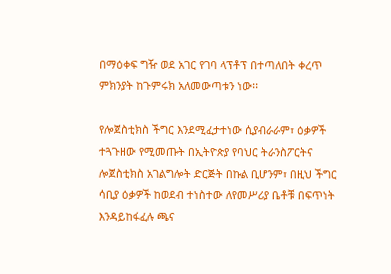በማዕቀፍ ግዥ ወደ አገር የገባ ላፕቶፕ በተጣለበት ቀረጥ ምክንያት ከጉምሩክ አለመውጣቱን ነው፡፡

የሎጀስቲክስ ችግር እንደሚፈታተነው ሲያብራራም፣ ዕቃዎች ተጓጉዘው የሚመጡት በኢትዮጵያ የባህር ትራንስፖርትና ሎጀስቲክስ አገልግሎት ድርጅት በኩል ቢሆንም፣ በዚህ ችግር ሳቢያ ዕቃዎች ከወደብ ተነስተው ለየመሥሪያ ቤቶቹ በፍጥነት እንዳይከፋፈሉ ጫና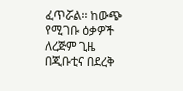ፈጥሯል፡፡ ከውጭ የሚገቡ ዕቃዎች ለረጅም ጊዜ በጂቡቲና በደረቅ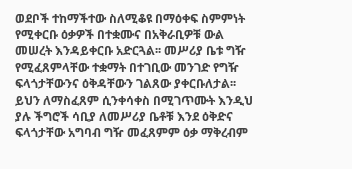ወደቦች ተከማችተው ስለሚቆዩ በማዕቀፍ ስምምነት የሚቀርቡ ዕቃዎች በተቋሙና በአቅራቢዎቹ ውል መሠረት እንዳይቀርቡ አድርጓል፡፡ መሥሪያ ቤቱ ግዥ የሚፈጸምላቸው ተቋማት በተገቢው መንገድ የግዥ ፍላጎታቸውንና ዕቅዳቸውን ገልጸው ያቀርቡለታል፡፡ ይህን ለማስፈጸም ሲንቀሳቀስ በሚገጥሙት እንዲህ ያሉ ችግሮች ሳቢያ ለመሥሪያ ቤቶቹ እንደ ዕቅድና ፍላጎታቸው አግባብ ግዥ መፈጸምም ዕቃ ማቅረብም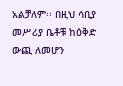አልቻለም፡፡ በዚህ ሳቢያ መሥሪያ ቤቶቹ ከዕቅድ ውጪ ለመሆን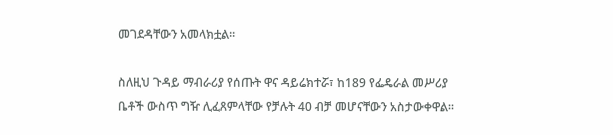መገደዳቸውን አመላክቷል፡፡

ስለዚህ ጉዳይ ማብራሪያ የሰጡት ዋና ዳይሬክተሯ፣ ከ189 የፌዴራል መሥሪያ ቤቶች ውስጥ ግዥ ሊፈጸምላቸው የቻሉት 40 ብቻ መሆናቸውን አስታውቀዋል፡፡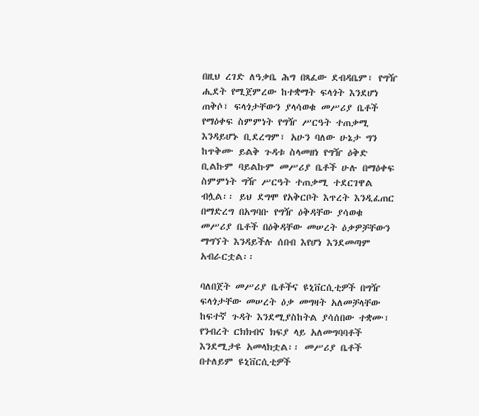በዚህ ረገድ ለዓቃቤ ሕግ በጻፈው ደብዳቤም፣ የግዥ ሒደት የሚጀምረው ከተቋማት ፍላጎት እንደሆነ ጠቅሶ፣ ፍላጎታቸውን ያላሳወቁ መሥሪያ ቤቶች የማዕቀፍ ስምምነት የግዥ ሥርዓት ተጠቃሚ እንዳይሆኑ ቢደረግም፣ አሁን ባለው ሁኔታ ግን ከጥቅሙ ይልቅ ጉዳቱ ስላመዘነ የግዥ ዕቅድ ቢልኩም ባይልኩም መሥሪያ ቤቶች ሁሉ በማዕቀፍ ስምምነት ግዥ ሥርዓት ተጠቃሚ ተደርገዋል ብሏል፡፡ ይህ ደግሞ የአቅርቦት እጥረት እንዲፈጠር በማድረግ በአግባቡ የግዥ ዕቅዳቸው ያሳወቁ መሥሪያ ቤቶች በዕቅዳቸው መሠረት ዕቃዎቻቸውን ማግኘት እንዳይችሉ ሰበብ እየሆነ እንደመጣም አብራርቷል፡፡

ባለበጀት መሥሪያ ቤቶችና ዩኒቨርሲቲዎች በግዥ ፍላጎታቸው መሠረት ዕቃ መግዛት አለመቻላቸው ከፍተኛ ጉዳት እንደሚያስከትል ያሳሰበው ተቋሙ፣ የንብረት ርክክብና ክፍያ ላይ አለመግባባቶች እንደሚታዩ አመላክቷል፡፡ መሥሪያ ቤቶች በተለይም ዩኒቨርሲቲዎች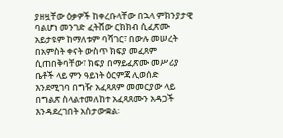ያዘዟቸው ዕቃዎች ከቀረቡላቸው በኋላ ምክንያታዊ ባልሆነ መንገድ ፈትሸው ርክክብ ሲፈጽሙ አይታዩም ከማለቱም ባሻገር፣ በውሉ መሠረት በአምስት ቀናት ውስጥ ክፍያ መፈጸም ሲጠበቅባቸው፣ ክፍያ በማይፈጽሙ መሥሪያ ቤቶች ላይ ምን ዓይነት ዕርምጃ ሊወሰድ እንደሚገባ በግዥ አፈጻጸም መመርያው ላይ በግልጽ ስላልተመለከተ አፈጻጸሙን አዳጋች እንዳደረገበት አስታውቋል፡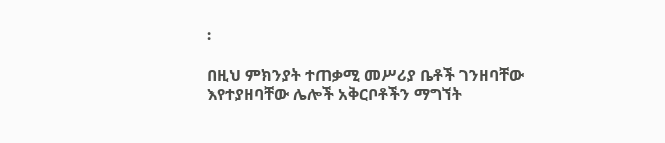፡

በዚህ ምክንያት ተጠቃሚ መሥሪያ ቤቶች ገንዘባቸው እየተያዘባቸው ሌሎች አቅርቦቶችን ማግኘት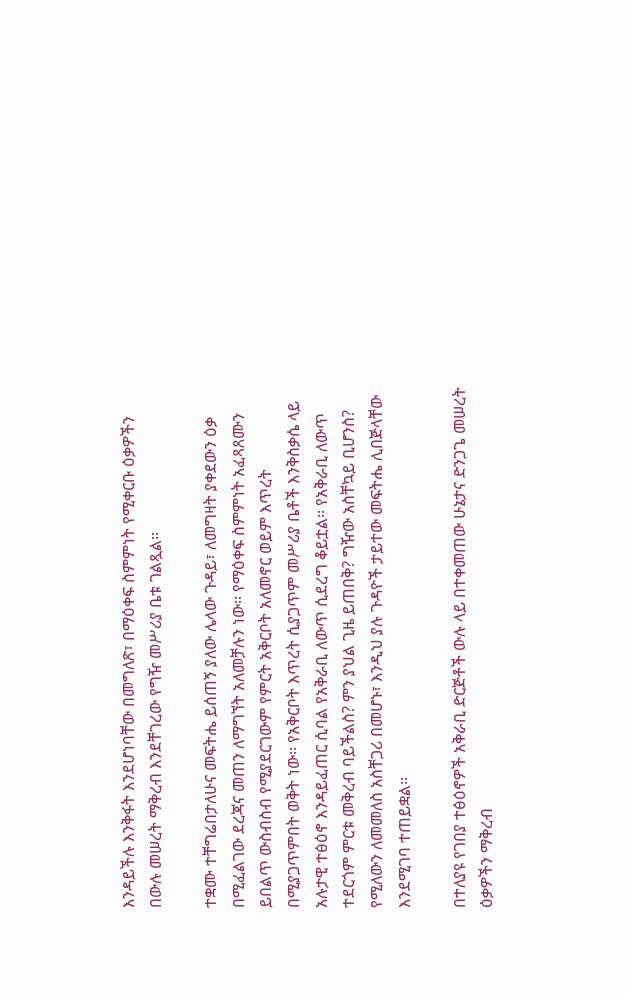እንዳይችሉ እንቅፋት እንደሆነባቸው በመግለጽ፣ በማዕቀፍ ስምምነት የሚቀርቡ ዕቃዎችን በውሉ መሠረት ማቅረብ እንደቸገረው የግዥ መሥሪያ ቤቱ ገልጿል፡፡

ተቋሙ ተቸግሬበታለሁና መፍትሔ ይሰጠኝ ያለው ሌላው ጉዳይ፣ ለመግዛት ያቀደውን ዕቃ በሚፈልገው ደረጃና መጠን ለማግኘት አለመቻሉን ነው፡፡ የማዕቀፍ ስምምነት አፈጻጸሙን ይበልጥ ውስብስብ የሚያደርገውም የምርት አቅርቦት አለመኖር ወይም እጥረት በሚያጋጥምበት ወቅት ነው፡፡ የአቅርቦት እጥረት ሲያጋጥም መሥሪያ ቤቶች እንቅስቃሴ ላይ አሉታዊ ተፅዕኖ እንዳይፈጠር ሲባል የአቅራቢ ለውጥ ሲደረግ ቆይቷል፡፡ የአቅራቢ ለውጥ ተደርጎም ምርቱ መቅረብ ባይችልስ? ምን ያህል ጊዜ ይጠበቅ? ግዥው አስቸኳይ ቢሆንስ? የሚለውን ለመመለስ አስቸጋሪ በመሆኑ፣ እንዲህ ያሉ ጉዳዮች ታይተው መፍትሔ ሊበጅላቸው እንደሚገባ ተጠይቋል፡፡

በተለያዩ የገበያ ተፅዕኖዎች አቅራቢ ድርጅቶች ውሉ ላይ በተቀመጠው ሁኔታና ድንጋጌ መሠረት ዕቃዎችን ማቅረብ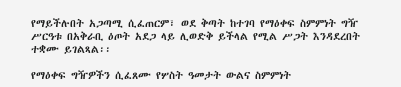የማይችሉበት አጋጣሚ ሲፈጠርም፣ ወደ ቅጣት ከተገባ የማዕቀፍ ስምምነት ግዥ ሥርዓቱ በአቅራቢ ዕጦት አደጋ ላይ ሊወድቅ ይችላል የሚል ሥጋት እንዳደረበት ተቋሙ ይገልጻል፡፡

የማዕቀፍ ግዥዎችን ሲፈጸሙ የሦስት ዓመታት ውልና ስምምነት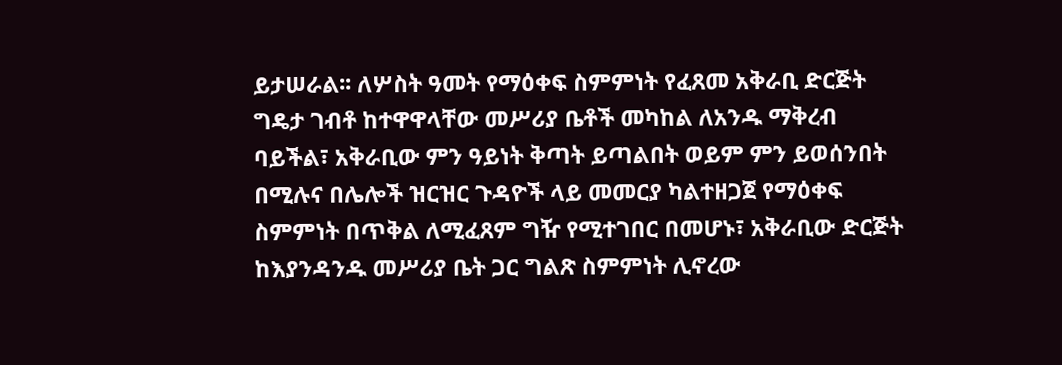ይታሠራል፡፡ ለሦስት ዓመት የማዕቀፍ ስምምነት የፈጸመ አቅራቢ ድርጅት ግዴታ ገብቶ ከተዋዋላቸው መሥሪያ ቤቶች መካከል ለአንዱ ማቅረብ ባይችል፣ አቅራቢው ምን ዓይነት ቅጣት ይጣልበት ወይም ምን ይወሰንበት በሚሉና በሌሎች ዝርዝር ጉዳዮች ላይ መመርያ ካልተዘጋጀ የማዕቀፍ ስምምነት በጥቅል ለሚፈጸም ግዥ የሚተገበር በመሆኑ፣ አቅራቢው ድርጅት ከእያንዳንዱ መሥሪያ ቤት ጋር ግልጽ ስምምነት ሊኖረው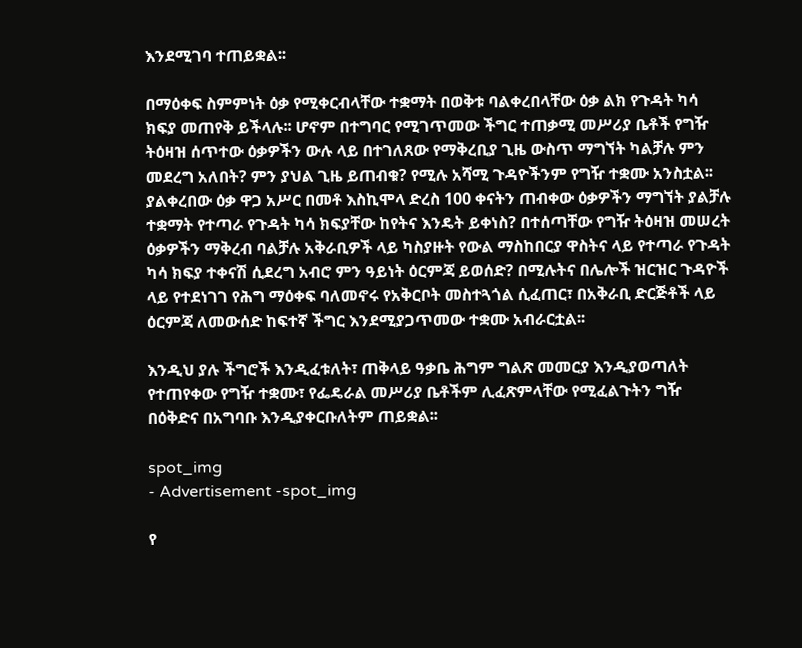እንደሚገባ ተጠይቋል፡፡

በማዕቀፍ ስምምነት ዕቃ የሚቀርብላቸው ተቋማት በወቅቱ ባልቀረበላቸው ዕቃ ልክ የጉዳት ካሳ ክፍያ መጠየቅ ይችላሉ፡፡ ሆኖም በተግባር የሚገጥመው ችግር ተጠቃሚ መሥሪያ ቤቶች የግዥ ትዕዛዝ ሰጥተው ዕቃዎችን ውሉ ላይ በተገለጸው የማቅረቢያ ጊዜ ውስጥ ማግኘት ካልቻሉ ምን መደረግ አለበት? ምን ያህል ጊዜ ይጠብቁ? የሚሉ አሻሚ ጉዳዮችንም የግዥ ተቋሙ አንስቷል፡፡ ያልቀረበው ዕቃ ዋጋ አሥር በመቶ እስኪሞላ ድረስ 100 ቀናትን ጠብቀው ዕቃዎችን ማግኘት ያልቻሉ ተቋማት የተጣራ የጉዳት ካሳ ክፍያቸው ከየትና እንዴት ይቀነስ? በተሰጣቸው የግዥ ትዕዛዝ መሠረት ዕቃዎችን ማቅረብ ባልቻሉ አቅራቢዎች ላይ ካስያዙት የውል ማስከበርያ ዋስትና ላይ የተጣራ የጉዳት ካሳ ክፍያ ተቀናሽ ሲደረግ አብሮ ምን ዓይነት ዕርምጃ ይወሰድ? በሚሉትና በሌሎች ዝርዝር ጉዳዮች ላይ የተደነገገ የሕግ ማዕቀፍ ባለመኖሩ የአቅርቦት መስተጓጎል ሲፈጠር፣ በአቅራቢ ድርጅቶች ላይ ዕርምጃ ለመውሰድ ከፍተኛ ችግር እንደሚያጋጥመው ተቋሙ አብራርቷል፡፡

እንዲህ ያሉ ችግሮች እንዲፈቱለት፣ ጠቅላይ ዓቃቤ ሕግም ግልጽ መመርያ እንዲያወጣለት የተጠየቀው የግዥ ተቋሙ፣ የፌዴራል መሥሪያ ቤቶችም ሊፈጽምላቸው የሚፈልጉትን ግዥ በዕቅድና በአግባቡ እንዲያቀርቡለትም ጠይቋል፡፡

spot_img
- Advertisement -spot_img

የ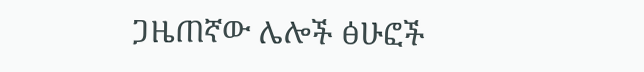ጋዜጠኛው ሌሎች ፅሁፎች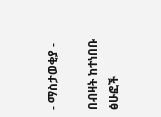- ማስታወቂያ -

በብዛት ከተነበቡ ፅሁፎች